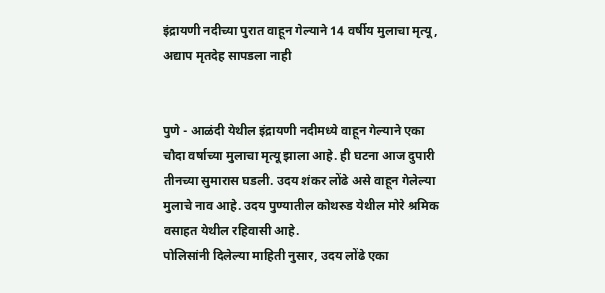इंद्रायणी नदीच्या पुरात वाहून गेल्याने 14 वर्षीय मुलाचा मृत्यू, अद्याप मृतदेह सापडला नाही


पुणे - आळंदी येथील इंद्रायणी नदीमध्ये वाहून गेल्याने एका चौदा वर्षाच्या मुलाचा मृत्यू झाला आहे. ही घटना आज दुपारी तीनच्या सुमारास घडली. उदय शंकर लोंढे असे वाहून गेलेल्या मुलाचे नाव आहे. उदय पुण्‍यातील कोथरुड येथील मोरे श्रमिक वसाहत येथील रहिवासी आहे.
पोलिसांनी दिलेल्या माहिती नुसार, उदय लोंढे एका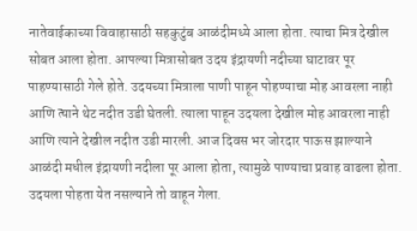नातेवाईकाच्‍या विवाहासाठी सहकुटुंब आळंदीमध्ये आला होता. त्याचा मित्र देखील सोबत आला होता. आपल्‍या मित्रासोबत उदय इंद्रायणी नदीच्या घाटावर पूर पाहण्यासाठी गेले होते. उदयच्या मित्राला पाणी पाहून पोहण्याचा मोह आवरला नाही आणि त्‍याने थेट नदीत उडी घेतली. त्याला पाहून उदयला देखील मोह आवरला नाही आणि त्याने देखील नदीत उडी मारली. आज दिवस भर जोरदार पाऊस झाल्‍याने आळंदी मधील इंद्रायणी नदीला पूर आला होता, त्यामुळे पाण्याचा प्रवाह वाढला होता. उदयला पोहता येत नसल्याने तो वाहून गेला.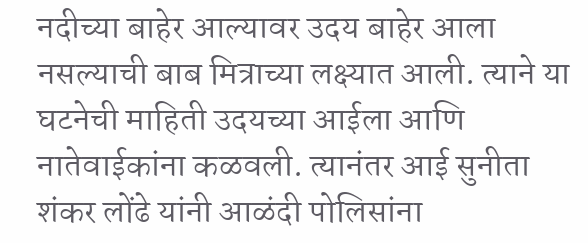नदीच्या बाहेर आल्यावर उदय बाहेर आला नसल्‍याची बाब मित्राच्या लक्ष्यात आली. त्‍याने या घटनेची माहिती उदयच्या आईला आणि नातेवाईकांना कळवली. त्‍यानंतर आई सुनीता शंकर लोंढे यांनी आळंदी पोलिसांना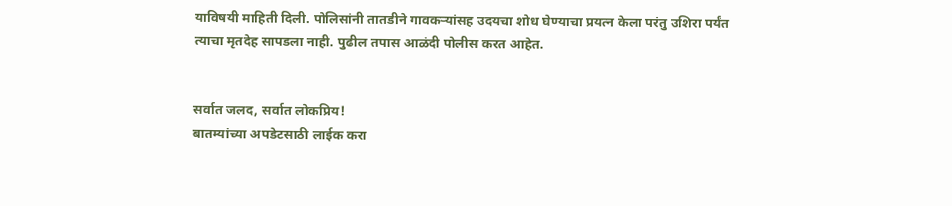याविषयी माहिती दिली. पोलिसांनी तातडीने गावकऱ्यांसह उदयचा शोध घेण्याचा प्रयत्न केला परंतु उशिरा पर्यंत त्याचा मृतदेह सापडला नाही. पुढील तपास आळंदी पोलीस करत आहेत.


सर्वात जलद, सर्वात लोकप्रिय!
बातम्यांच्या अपडेटसाठी लाईक करा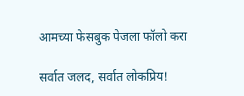आमच्या फेसबुक पेजला फॉलो करा

सर्वात जलद, सर्वात लोकप्रिय!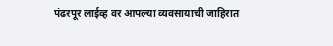पंढरपूर लाईव्ह वर आपल्या व्यवसायाची जाहिरात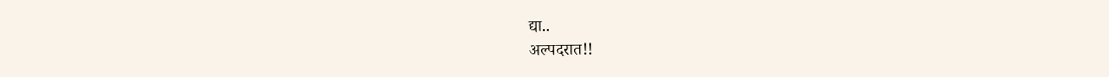द्या..
अल्पदरात!!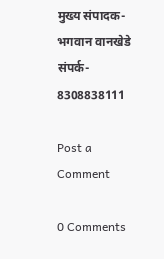मुख्य संपादक-भगवान वानखेडे संपर्क- 8308838111

Post a Comment

0 Comments